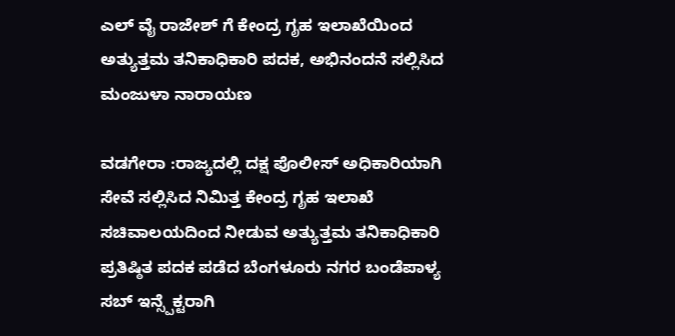ಎಲ್ ವೈ ರಾಜೇಶ್ ಗೆ ಕೇಂದ್ರ ಗೃಹ ಇಲಾಖೆಯಿಂದ ಅತ್ಯುತ್ತಮ ತನಿಕಾಧಿಕಾರಿ ಪದಕ, ಅಭಿನಂದನೆ ಸಲ್ಲಿಸಿದ ಮಂಜುಳಾ ನಾರಾಯಣ

ವಡಗೇರಾ :ರಾಜ್ಯದಲ್ಲಿ ದಕ್ಷ ಪೊಲೀಸ್ ಅಧಿಕಾರಿಯಾಗಿ ಸೇವೆ ಸಲ್ಲಿಸಿದ ನಿಮಿತ್ತ ಕೇಂದ್ರ ಗೃಹ ಇಲಾಖೆ ಸಚಿವಾಲಯದಿಂದ ನೀಡುವ ಅತ್ಯುತ್ತಮ ತನಿಕಾಧಿಕಾರಿ ಪ್ರತಿಷ್ಠಿತ ಪದಕ ಪಡೆದ ಬೆಂಗಳೂರು ನಗರ ಬಂಡೆಪಾಳ್ಯ ಸಬ್ ಇನ್ಸ್ಪೆಕ್ಟರಾಗಿ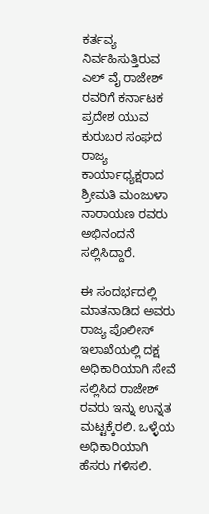ಕರ್ತವ್ಯ ನಿರ್ವಹಿಸುತ್ತಿರುವ ಎಲ್ ವೈ ರಾಜೇಶ್ ರವರಿಗೆ ಕರ್ನಾಟಕ ಪ್ರದೇಶ ಯುವ ಕುರುಬರ ಸಂಘದ ರಾಜ್ಯ ಕಾರ್ಯಾಧ್ಯಕ್ಷರಾದ ಶ್ರೀಮತಿ ಮಂಜುಳಾ ನಾರಾಯಣ ರವರು ಅಭಿನಂದನೆ ಸಲ್ಲಿಸಿದ್ದಾರೆ.

ಈ ಸಂದರ್ಭದಲ್ಲಿ ಮಾತನಾಡಿದ ಅವರು ರಾಜ್ಯ ಪೊಲೀಸ್ ಇಲಾಖೆಯಲ್ಲಿ ದಕ್ಷ ಅಧಿಕಾರಿಯಾಗಿ ಸೇವೆ ಸಲ್ಲಿಸಿದ ರಾಜೇಶ್ ರವರು ಇನ್ನು ಉನ್ನತ ಮಟ್ಟಕ್ಕೆರಲಿ. ಒಳ್ಳೆಯ ಅಧಿಕಾರಿಯಾಗಿ ಹೆಸರು ಗಳಿಸಲಿ.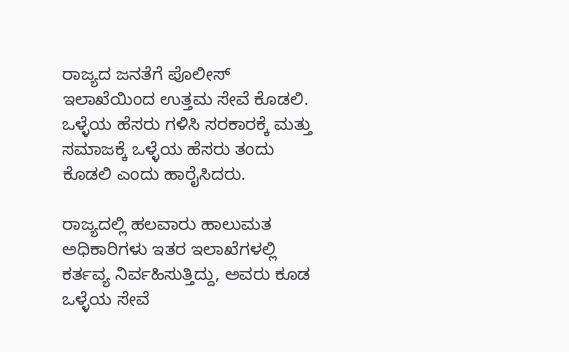ರಾಜ್ಯದ ಜನತೆಗೆ ಪೊಲೀಸ್ ಇಲಾಖೆಯಿಂದ ಉತ್ತಮ ಸೇವೆ ಕೊಡಲಿ. ಒಳ್ಳೆಯ ಹೆಸರು ಗಳಿಸಿ ಸರಕಾರಕ್ಕೆ ಮತ್ತು ಸಮಾಜಕ್ಕೆ ಒಳ್ಳೆಯ ಹೆಸರು ತಂದು ಕೊಡಲಿ ಎಂದು ಹಾರೈಸಿದರು.

ರಾಜ್ಯದಲ್ಲಿ ಹಲವಾರು ಹಾಲುಮತ ಅಧಿಕಾರಿಗಳು ಇತರ ಇಲಾಖೆಗಳಲ್ಲಿ ಕರ್ತವ್ಯ ನಿರ್ವಹಿಸುತ್ತಿದ್ದು, ಅವರು ಕೂಡ ಒಳ್ಳೆಯ ಸೇವೆ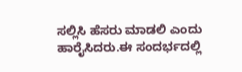ಸಲ್ಲಿಸಿ ಹೆಸರು ಮಾಡಲಿ ಎಂದು ಹಾರೈಸಿದರು.ಈ ಸಂದರ್ಭದಲ್ಲಿ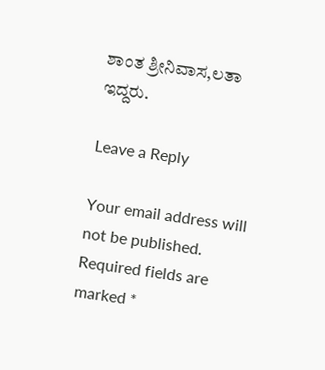ಶಾಂತ ಶ್ರೀನಿವಾಸ,ಲತಾ ಇದ್ದರು.

Leave a Reply

Your email address will not be published. Required fields are marked *